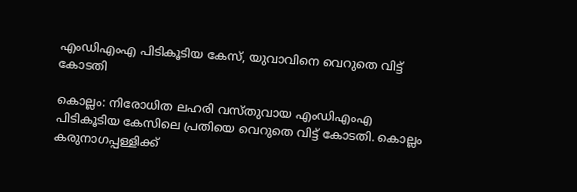എംഡിഎംഎ പിടികൂടിയ കേസ്, യുവാവിനെ വെറുതെ വിട്ട് കോടതി

കൊല്ലം: നിരോധിത ലഹരി വസ്തുവായ എംഡിഎംഎ പിടികൂടിയ കേസിലെ പ്രതിയെ വെറുതെ വിട്ട് കോടതി. കൊല്ലം കരുനാഗപ്പള്ളിക്ക്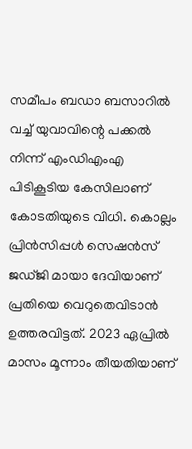സമീപം ബഡാ ബസാറില്‍ വച്ച് യുവാവിന്റെ പക്കല്‍ നിന്ന് എംഡിഎംഎ പിടികൂടിയ കേസിലാണ് കോടതിയുടെ വിധി. കൊല്ലം പ്രിന്‍സിപ്പള്‍ സെഷന്‍സ് ജഡ്ജി മായാ ദേവിയാണ് പ്രതിയെ വെറുതെവിടാന്‍ ഉത്തരവിട്ടത്. 2023 ഏപ്രില്‍ മാസം മൂന്നാം തീയതിയാണ്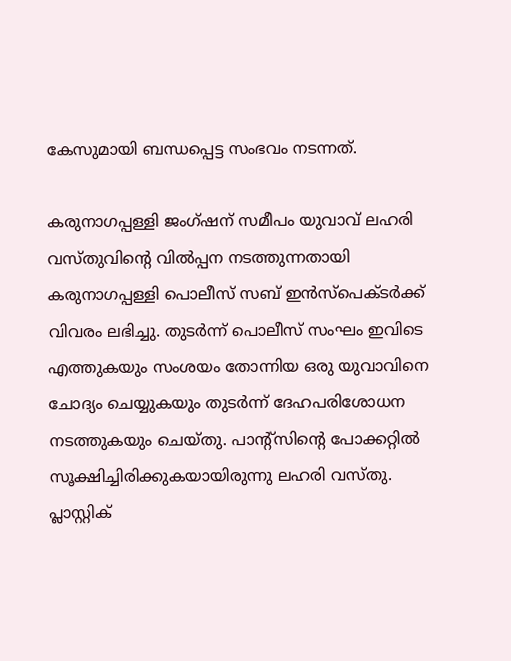കേസുമായി ബന്ധപ്പെട്ട സംഭവം നടന്നത്.

കരുനാഗപ്പള്ളി ജംഗ്ഷന് സമീപം യുവാവ് ലഹരി വസ്തുവിന്റെ വില്‍പ്പന നടത്തുന്നതായി കരുനാഗപ്പള്ളി പൊലീസ് സബ് ഇന്‍സ്‌പെക്ടര്‍ക്ക് വിവരം ലഭിച്ചു. തുടര്‍ന്ന് പൊലീസ് സംഘം ഇവിടെ എത്തുകയും സംശയം തോന്നിയ ഒരു യുവാവിനെ ചോദ്യം ചെയ്യുകയും തുടര്‍ന്ന് ദേഹപരിശോധന നടത്തുകയും ചെയ്തു. പാന്റ്‌സിന്റെ പോക്കറ്റില്‍ സൂക്ഷിച്ചിരിക്കുകയായിരുന്നു ലഹരി വസ്തു. പ്ലാസ്റ്റിക്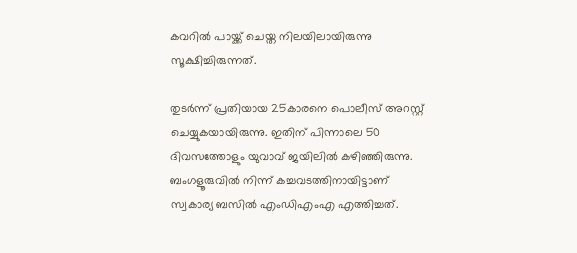കവറില്‍ പായ്ക്ക് ചെയ്ത നിലയിലായിരുന്നു സൂക്ഷിച്ചിരുന്നത്.

തുടര്‍ന്ന് പ്രതിയായ 25കാരനെ പൊലീസ് അറസ്റ്റ് ചെയ്യുകയായിരുന്നു. ഇതിന് പിന്നാലെ 50 ദിവസത്തോളും യുവാവ് ജയിലില്‍ കഴിഞ്ഞിരുന്നു. ബംഗളൂരുവില്‍ നിന്ന് കച്ചവടത്തിനായിട്ടാണ് സ്വകാര്യ ബസില്‍ എംഡിഎംഎ എത്തിച്ചത്.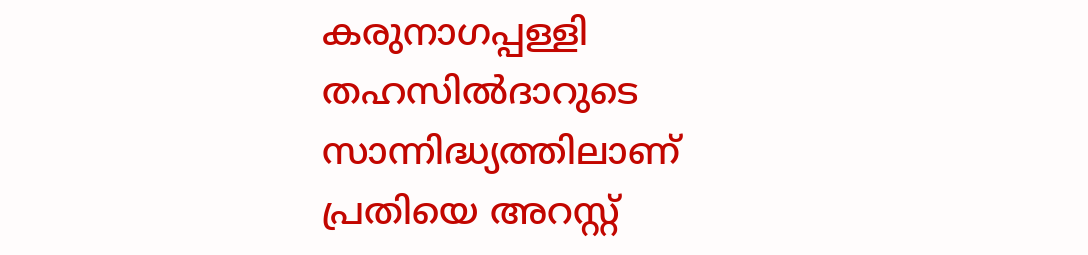കരുനാഗപ്പള്ളി തഹസില്‍ദാറുടെ സാന്നിദ്ധ്യത്തിലാണ് പ്രതിയെ അറസ്റ്റ്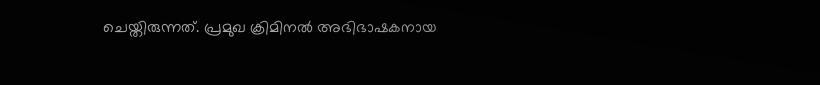ചെയ്തിരുന്നത്. പ്രമുഖ ക്രിമിനല്‍ അഭിഭാഷകനായ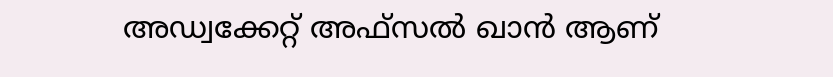അഡ്വക്കേറ്റ് അഫ്‌സല്‍ ഖാന്‍ ആണ്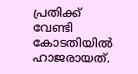പ്രതിക്ക് വേണ്ടി കോടതിയില്‍ ഹാജരായത്.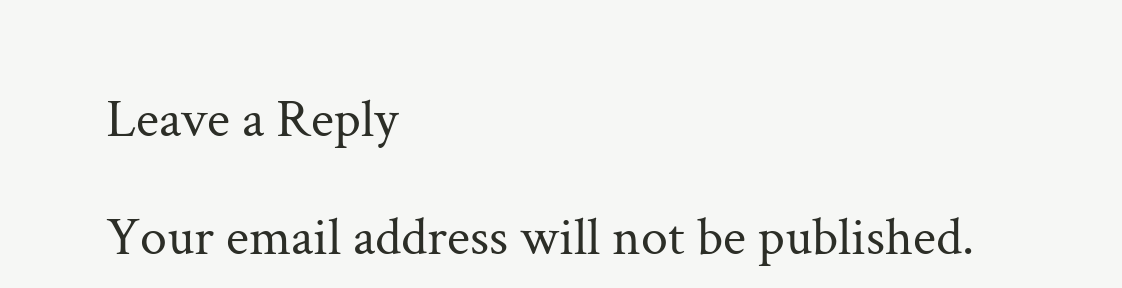Leave a Reply

Your email address will not be published.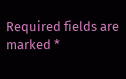Required fields are marked *